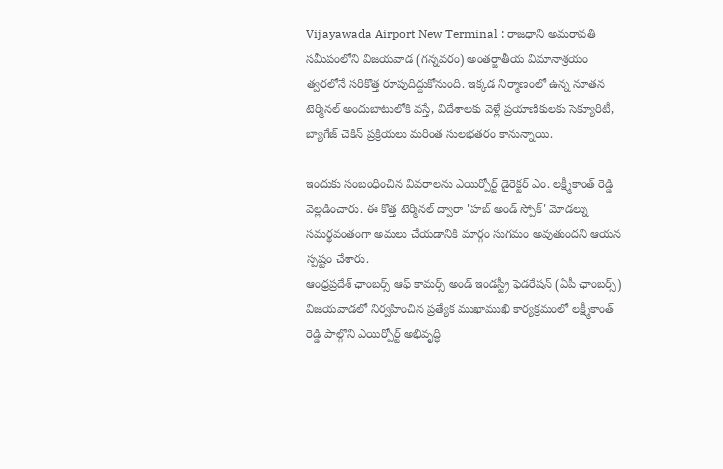Vijayawada Airport New Terminal : రాజధాని అమరావతి సమీపంలోని విజయవాడ (గన్నవరం) అంతర్జాతీయ విమానాశ్రయం త్వరలోనే సరికొత్త రూపుదిద్దుకోనుంది. ఇక్కడ నిర్మాణంలో ఉన్న నూతన టెర్మినల్ అందుబాటులోకి వస్తే, విదేశాలకు వెళ్లే ప్రయాణికులకు సెక్యూరిటీ, బ్యాగేజ్ చెకిన్ ప్రక్రియలు మరింత సులభతరం కానున్నాయి.

ఇందుకు సంబంధించిన వివరాలను ఎయిర్పోర్ట్ డైరెక్టర్ ఎం. లక్ష్మీకాంత్ రెడ్డి వెల్లడించారు. ఈ కొత్త టెర్మినల్ ద్వారా 'హబ్ అండ్ స్పోక్' మోడల్ను సమర్థవంతంగా అమలు చేయడానికి మార్గం సుగమం అవుతుందని ఆయన స్పష్టం చేశారు.
ఆంధ్రప్రదేశ్ ఛాంబర్స్ ఆఫ్ కామర్స్ అండ్ ఇండస్ట్రీ ఫెడరేషన్ (ఏపీ ఛాంబర్స్) విజయవాడలో నిర్వహించిన ప్రత్యేక ముఖాముఖి కార్యక్రమంలో లక్ష్మీకాంత్ రెడ్డి పాల్గొని ఎయిర్పోర్ట్ అభివృద్ధి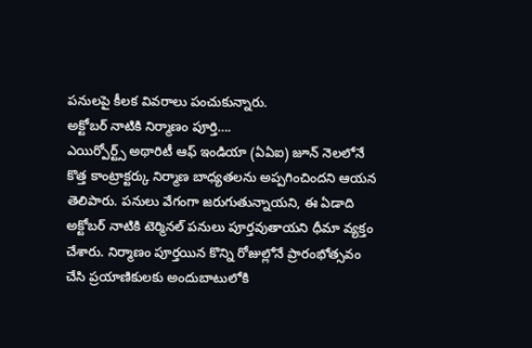పనులపై కీలక వివరాలు పంచుకున్నారు.
అక్టోబర్ నాటికి నిర్మాణం పూర్తి….
ఎయిర్పోర్ట్స్ అథారిటీ ఆఫ్ ఇండియా (ఏఏఐ) జూన్ నెలలోనే కొత్త కాంట్రాక్టర్కు నిర్మాణ బాధ్యతలను అప్పగించిందని ఆయన తెలిపారు. పనులు వేగంగా జరుగుతున్నాయని, ఈ ఏడాది అక్టోబర్ నాటికి టెర్మినల్ పనులు పూర్తవుతాయని ధీమా వ్యక్తం చేశారు. నిర్మాణం పూర్తయిన కొన్ని రోజుల్లోనే ప్రారంభోత్సవం చేసి ప్రయాణికులకు అందుబాటులోకి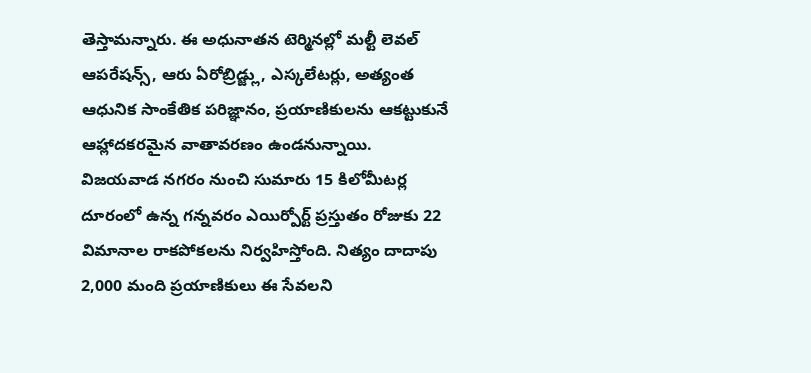తెస్తామన్నారు. ఈ అధునాతన టెర్మినల్లో మల్టీ లెవల్ ఆపరేషన్స్, ఆరు ఏరోబ్రిడ్జ్లు, ఎస్కలేటర్లు, అత్యంత ఆధునిక సాంకేతిక పరిజ్ఞానం, ప్రయాణికులను ఆకట్టుకునే ఆహ్లాదకరమైన వాతావరణం ఉండనున్నాయి.
విజయవాడ నగరం నుంచి సుమారు 15 కిలోమీటర్ల దూరంలో ఉన్న గన్నవరం ఎయిర్పోర్ట్ ప్రస్తుతం రోజుకు 22 విమానాల రాకపోకలను నిర్వహిస్తోంది. నిత్యం దాదాపు 2,000 మంది ప్రయాణికులు ఈ సేవలని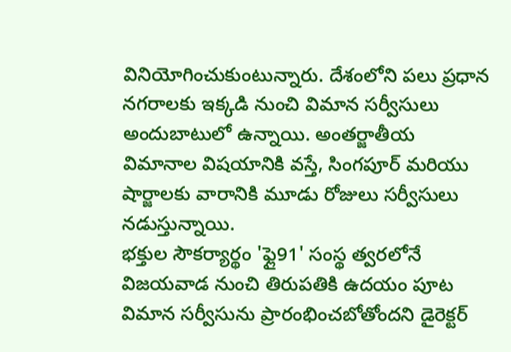వినియోగించుకుంటున్నారు. దేశంలోని పలు ప్రధాన నగరాలకు ఇక్కడి నుంచి విమాన సర్వీసులు అందుబాటులో ఉన్నాయి. అంతర్జాతీయ విమానాల విషయానికి వస్తే, సింగపూర్ మరియు షార్జాలకు వారానికి మూడు రోజులు సర్వీసులు నడుస్తున్నాయి.
భక్తుల సౌకర్యార్థం 'ఫ్లై91' సంస్థ త్వరలోనే విజయవాడ నుంచి తిరుపతికి ఉదయం పూట విమాన సర్వీసును ప్రారంభించబోతోందని డైరెక్టర్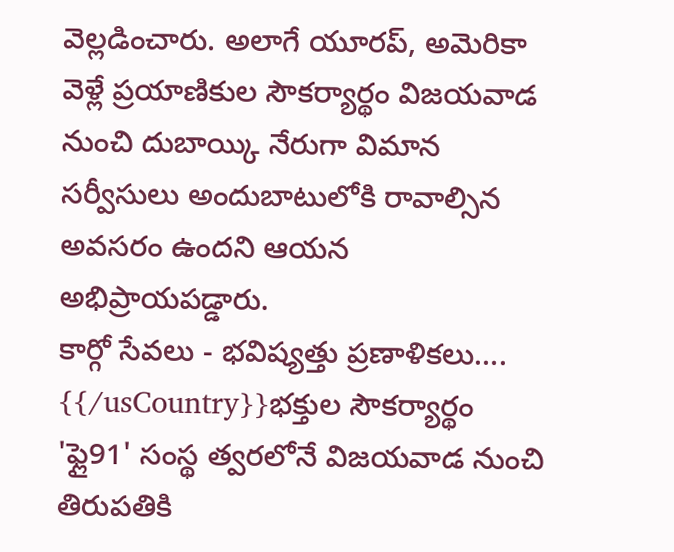వెల్లడించారు. అలాగే యూరప్, అమెరికా వెళ్లే ప్రయాణికుల సౌకర్యార్థం విజయవాడ నుంచి దుబాయ్కి నేరుగా విమాన సర్వీసులు అందుబాటులోకి రావాల్సిన అవసరం ఉందని ఆయన అభిప్రాయపడ్డారు.
కార్గో సేవలు - భవిష్యత్తు ప్రణాళికలు….
{{/usCountry}}భక్తుల సౌకర్యార్థం 'ఫ్లై91' సంస్థ త్వరలోనే విజయవాడ నుంచి తిరుపతికి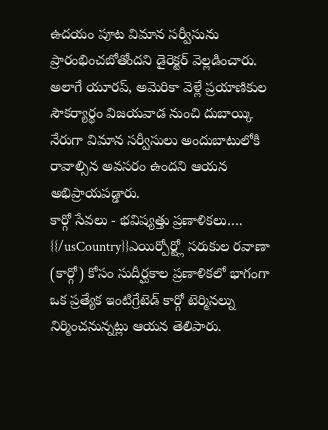ఉదయం పూట విమాన సర్వీసును ప్రారంభించబోతోందని డైరెక్టర్ వెల్లడించారు. అలాగే యూరప్, అమెరికా వెళ్లే ప్రయాణికుల సౌకర్యార్థం విజయవాడ నుంచి దుబాయ్కి నేరుగా విమాన సర్వీసులు అందుబాటులోకి రావాల్సిన అవసరం ఉందని ఆయన అభిప్రాయపడ్డారు.
కార్గో సేవలు - భవిష్యత్తు ప్రణాళికలు….
{{/usCountry}}ఎయిర్పోర్ట్లో సరుకుల రవాణా (కార్గో) కోసం సుదీర్ఘకాల ప్రణాళికలో భాగంగా ఒక ప్రత్యేక ఇంటిగ్రేటెడ్ కార్గో టెర్మినల్ను నిర్మించనున్నట్లు ఆయన తెలిపారు.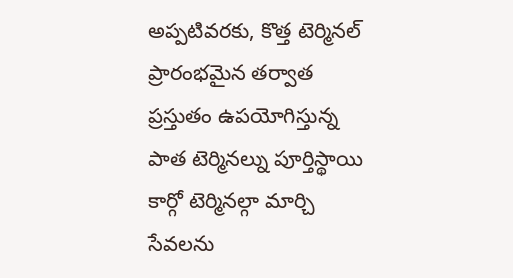అప్పటివరకు, కొత్త టెర్మినల్ ప్రారంభమైన తర్వాత ప్రస్తుతం ఉపయోగిస్తున్న పాత టెర్మినల్ను పూర్తిస్థాయి కార్గో టెర్మినల్గా మార్చి సేవలను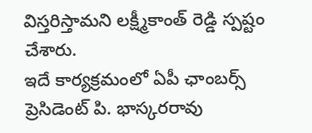విస్తరిస్తామని లక్ష్మీకాంత్ రెడ్డి స్పష్టం చేశారు.
ఇదే కార్యక్రమంలో ఏపీ ఛాంబర్స్ ప్రెసిడెంట్ పి. భాస్కరరావు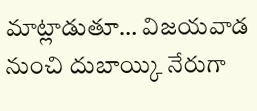మాట్లాడుతూ… విజయవాడ నుంచి దుబాయ్కి నేరుగా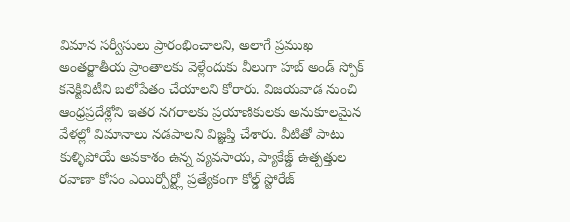విమాన సర్వీసులు ప్రారంభించాలని, అలాగే ప్రముఖ అంతర్జాతీయ ప్రాంతాలకు వెళ్లేందుకు వీలుగా హబ్ అండ్ స్పోక్ కనెక్టివిటీని బలోపేతం చేయాలని కోరారు. విజయవాడ నుంచి ఆంధ్రప్రదేశ్లోని ఇతర నగరాలకు ప్రయాణికులకు అనుకూలమైన వేళల్లో విమానాలు నడపాలని విజ్ఞప్తి చేశారు. వీటితో పాటు కుళ్ళిపోయే అవకాశం ఉన్న వ్యవసాయ, ప్యాకేజ్డ్ ఉత్పత్తుల రవాణా కోసం ఎయిర్పోర్ట్లో ప్రత్యేకంగా కోల్డ్ స్టోరేజ్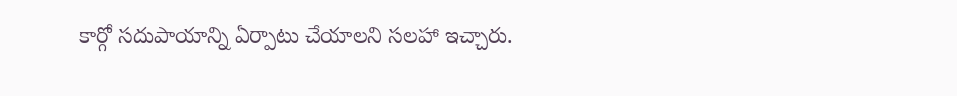కార్గో సదుపాయాన్ని ఏర్పాటు చేయాలని సలహా ఇచ్చారు.